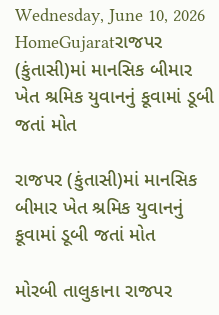Wednesday, June 10, 2026
HomeGujaratરાજપર (કુંતાસી)માં માનસિક બીમાર ખેત શ્રમિક યુવાનનું કૂવામાં ડૂબી જતાં મોત

રાજપર (કુંતાસી)માં માનસિક બીમાર ખેત શ્રમિક યુવાનનું કૂવામાં ડૂબી જતાં મોત

મોરબી તાલુકાના રાજપર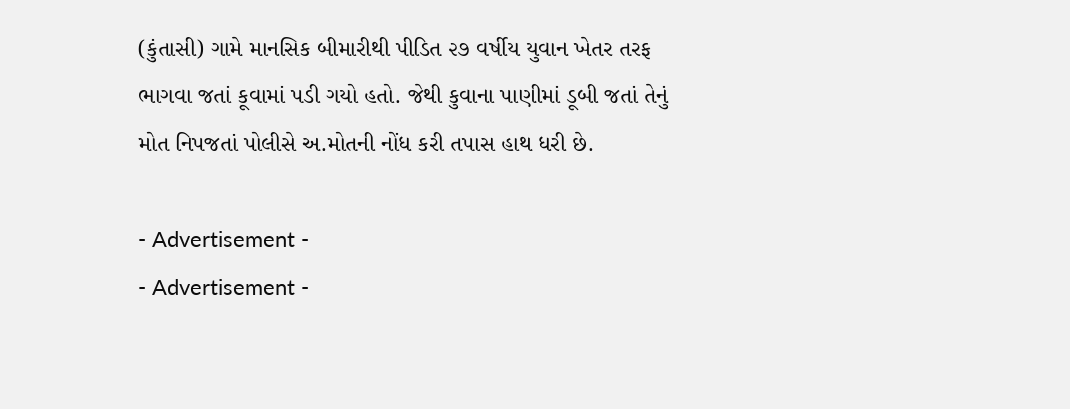(કુંતાસી) ગામે માનસિક બીમારીથી પીડિત ૨૭ વર્ષીય યુવાન ખેતર તરફ ભાગવા જતાં કૂવામાં પડી ગયો હતો. જેથી કુવાના પાણીમાં ડૂબી જતાં તેનું મોત નિપજતાં પોલીસે અ.મોતની નોંધ કરી તપાસ હાથ ધરી છે.

- Advertisement -
- Advertisement -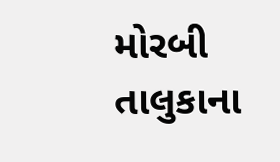મોરબી તાલુકાના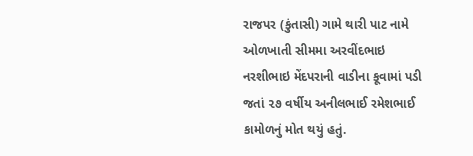રાજપર (કુંતાસી) ગામે થારી પાટ નામે ઓળખાતી સીમમા અરવીંદભાઇ નરશીભાઇ મેંદપરાની વાડીના કૂવામાં પડી જતાં ૨૭ વર્ષીય અનીલભાઈ રમેશભાઈ કામોળનું મોત થયું હતું.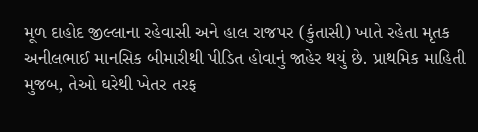મૂળ દાહોદ જીલ્લાના રહેવાસી અને હાલ રાજપર (કુંતાસી) ખાતે રહેતા મૃતક અનીલભાઈ માનસિક બીમારીથી પીડિત હોવાનું જાહેર થયું છે. પ્રાથમિક માહિતી મુજબ, તેઓ ઘરેથી ખેતર તરફ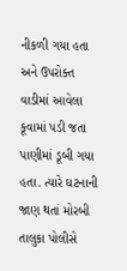નીકળી ગયા હતા અને ઉપરોક્ત વાડીમાં આવેલા કૂવામાં પડી જતા પાણીમાં ડૂબી ગયા હતા. ત્યારે ઘટનાની જાણ થતાં મોરબી તાલુકા પોલીસે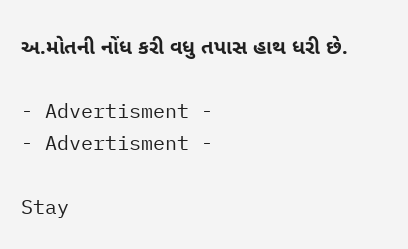અ.મોતની નોંધ કરી વધુ તપાસ હાથ ધરી છે.

- Advertisment -
- Advertisment -

Stay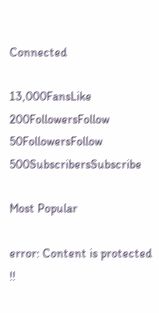Connected

13,000FansLike
200FollowersFollow
50FollowersFollow
500SubscribersSubscribe

Most Popular

error: Content is protected !!